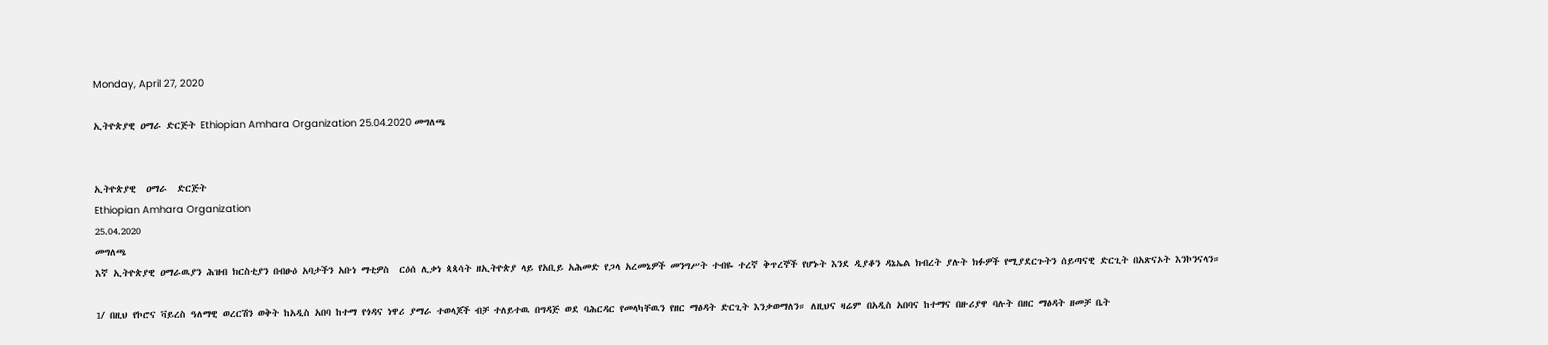Monday, April 27, 2020

ኢትዮጵያዊ ዐማራ ድርጅት Ethiopian Amhara Organization 25.04.2020 መግለጫ


ኢትዮጵያዊ  ዐማራ  ድርጅት
Ethiopian Amhara Organization
25.04.2020
መግለጫ
እኛ ኢትዮጵያዊ ዐማራዉያን ሕዝብ ክርስቲያን በብፁዕ አባታችን አቡነ ማቲዎስ  ርዕሰ ሊቃነ ጳጳሳት ዘኢትዮጵያ ላይ የአቢይ አሕመድ የጋላ አረመኔዎች መንግሥት ተብዬ ተረኛ ቅጥረኞች የሆኑት እንደ ዲያቆን ዳኔኤል ክብረት ያሉት ክፉዎች የሚያደርጉትን ሰይጣናዊ ድርጊት በአጽናኦት እንኮንናላን።

1/ በዚህ የኮሮና ቫይረስ ዓለማዊ ወረርሽን ወቅት ከአዲስ አበባ ከተማ የጎዳና ነዋሪ ያማራ ተወላጆች ብቻ ተለይተዉ በግዳጅ ወደ ባሕርዳር የመላካቸዉን የዘር ማፅዳት ድርጊት እንቃወማለን። ለዚህና ዛሬም በአዲስ አበባና ከተማና በዙሪያዋ ባሉት በዘር ማፅዳት ዘመቻ ቤት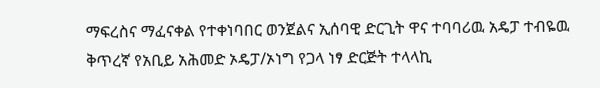ማፍረስና ማፈናቀል የተቀነባበር ወንጀልና ኢሰባዊ ድርጊት ዋና ተባባሪዉ አዴፓ ተብዬዉ ቅጥረኛ የአቢይ አሕመድ ኦዴፓ/ኦነግ የጋላ ነፃ ድርጅት ተላላኪ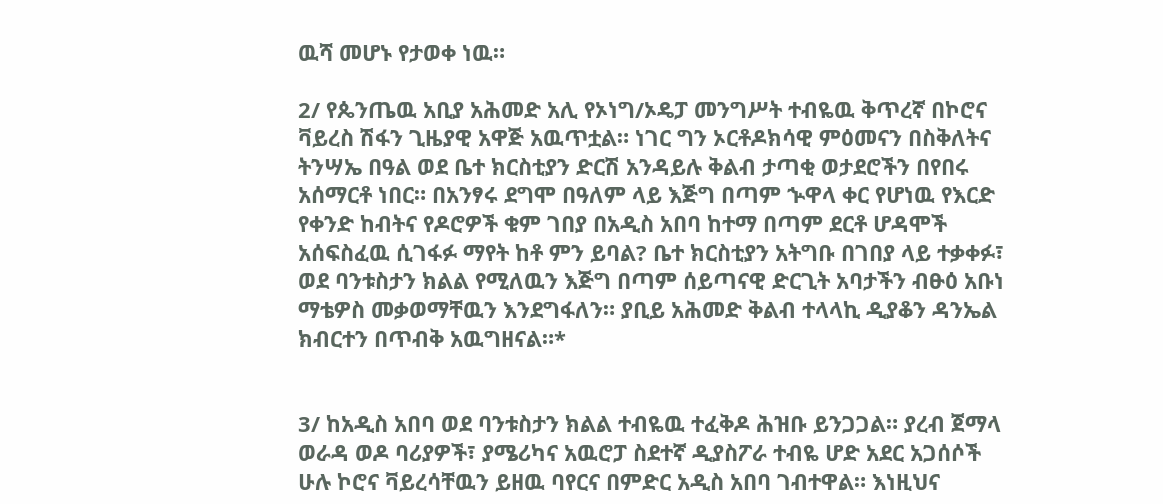ዉሻ መሆኑ የታወቀ ነዉ።

2/ የጴንጤዉ አቢያ አሕመድ አሊ የኦነግ/ኦዴፓ መንግሥት ተብዬዉ ቅጥረኛ በኮሮና ቫይረስ ሽፋን ጊዜያዊ አዋጅ አዉጥቷል። ነገር ግን ኦርቶዶክሳዊ ምዕመናን በስቅለትና ትንሣኤ በዓል ወደ ቤተ ክርስቲያን ድርሽ አንዳይሉ ቅልብ ታጣቂ ወታደሮችን በየበሩ አሰማርቶ ነበር። በአንፃሩ ደግሞ በዓለም ላይ እጅግ በጣም ኍዋላ ቀር የሆነዉ የእርድ የቀንድ ከብትና የዶሮዎች ቁም ገበያ በአዲስ አበባ ከተማ በጣም ደርቶ ሆዳሞች አሰፍስፈዉ ሲገፋፉ ማየት ከቶ ምን ይባል? ቤተ ክርስቲያን አትግቡ በገበያ ላይ ተቃቀፉ፣ ወደ ባንቱስታን ክልል የሚለዉን እጅግ በጣም ሰይጣናዊ ድርጊት አባታችን ብፁዕ አቡነ ማቴዎስ መቃወማቸዉን እንደግፋለን። ያቢይ አሕመድ ቅልብ ተላላኪ ዲያቆን ዳንኤል ክብርተን በጥብቅ አዉግዘናል።*


3/ ከአዲስ አበባ ወደ ባንቱስታን ክልል ተብዬዉ ተፈቅዶ ሕዝቡ ይንጋጋል። ያረብ ጀማላ ወራዳ ወዶ ባሪያዎች፣ ያሜሪካና አዉሮፓ ስደተኛ ዲያስፖራ ተብዬ ሆድ አደር አጋሰሶች ሁሉ ኮሮና ቫይረሳቸዉን ይዘዉ ባየርና በምድር አዲስ አበባ ገብተዋል። እነዚህና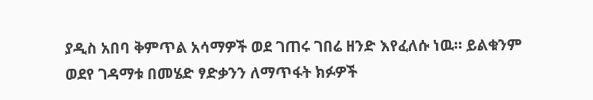ያዲስ አበባ ቅምጥል አሳማዎች ወደ ገጠሩ ገበሬ ዘንድ እየፈለሱ ነዉ። ይልቁንም ወደየ ገዳማቱ በመሄድ ፃድቃንን ለማጥፋት ክፉዎች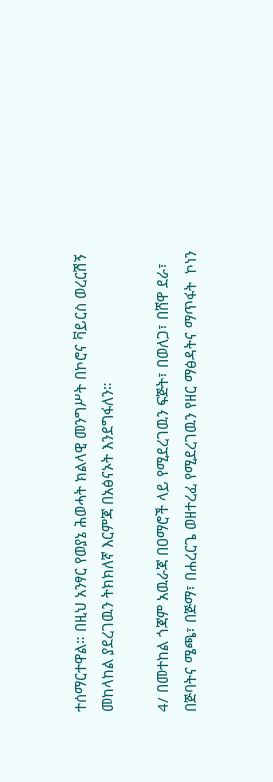ተሰማርተዋል። በዚህ አንፃር የወያኔ ሕወሓት ክልላዊ መንግሥት በኮሮና ቫይርስ ወረርሽኝ መከላከል ያደረገዉን ትክክለኛ እርምጃ በአፅናኦት እንደግፋለን።

4/ በመተከል ጎጃም አዉራጃ በዐማሮች ላይ የሚደረገዉን ፍጅት፣ በወለጋ፣ በሸዋ ደራ፣ በጅባትና ሜጫ፣ በጅማ፣ በሐረርጌ ወዘተረፈ የሚደረገዉን የዘር ማፅዳትና ማጥፋት  ኮነን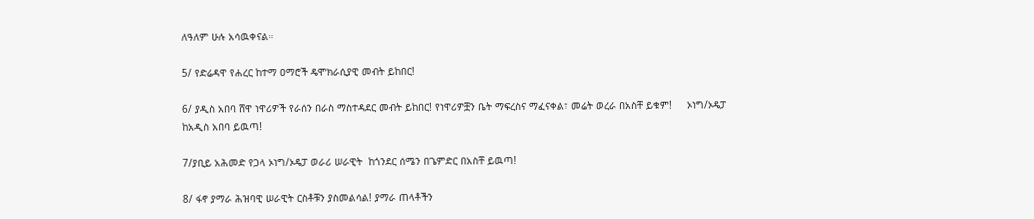ለዓለም ሁሉ አሳዉቀናል።

5/ የድሬዳዋ የሐረር ከተማ ዐማሮች ዴሞክራሲያዊ መብት ይከበር!

6/ ያዲስ አበባ ሸዋ ነዋሪዎች የራሰን በራስ ማስተዳደር መብት ይከበር! የነዋሪዎቿን ቤት ማፍረስና ማፈናቀል፣ መሬት ወረራ በአስቸ ይቁም!     ኦነግ/ኦዴፓ ከአዲስ አበባ ይዉጣ!

7/ያቢይ አሕመድ የጋላ ኦነግ/ኦዴፓ ወራሪ ሠራዊት  ከጎንደር ሰሜን በጌምድር በአስቸ ይዉጣ!

8/ ፋኖ ያማራ ሕዝባዊ ሠራዊት ርስቶቹን ያስመልሳል! ያማራ ጠላቶችን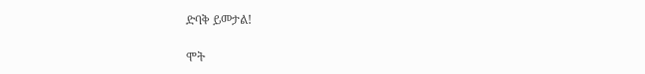ድባቅ ይመታል!

ሞት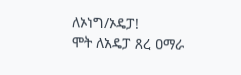ለኦነግ/ኦዴፓ!
ሞት ለአዴፓ ጸረ ዐማራ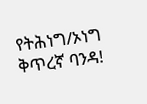የትሕነግ/ኦነግ ቅጥረኛ ባንዳ!